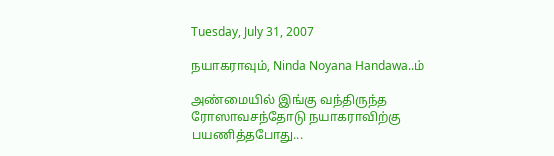Tuesday, July 31, 2007

நயாகராவும், Ninda Noyana Handawa..ம்

அண்மையில் இங்கு வந்திருந்த ரோஸாவசந்தோடு நயாகராவிற்கு பயணித்தபோது...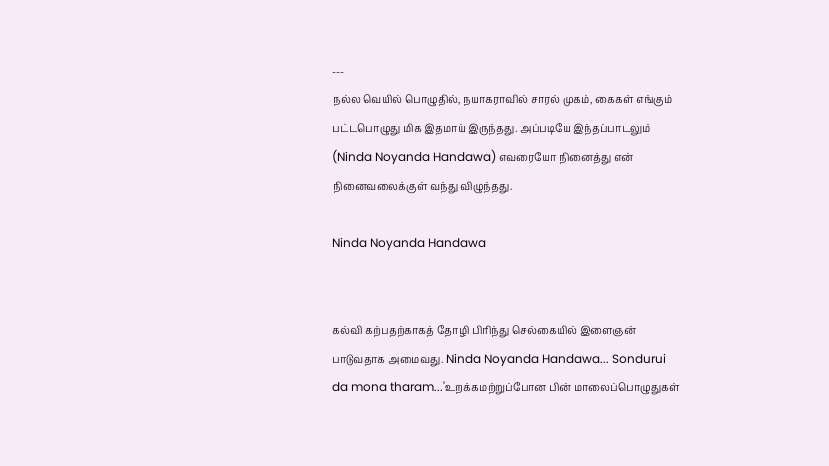---
நல்ல வெயில் பொழுதில், நயாகராவில் சாரல் முகம், கைகள் எங்கும் பட்டபொழுது மிக இதமாய் இருந்தது. அப்படியே இந்தப்பாடலும் (Ninda Noyanda Handawa) எவரையோ நினைத்து என் நினைவலைக்குள் வந்து விழுந்தது.

Ninda Noyanda Handawa


கல்வி கற்பதற்காகத் தோழி பிரிந்து செல்கையில் இளைஞன் பாடுவதாக அமைவது. Ninda Noyanda Handawa... Sondurui da mona tharam...'உறக்கமற்றுப்போன பின் மாலைப்பொழுதுகள்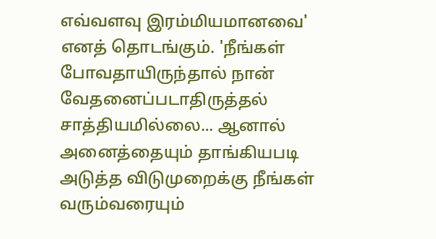எவ்வளவு இரம்மியமானவை' எனத் தொடங்கும். 'நீங்கள் போவதாயிருந்தால் நான் வேதனைப்படாதிருத்தல் சாத்தியமில்லை... ஆனால் அனைத்தையும் தாங்கியபடி அடுத்த விடுமுறைக்கு நீங்கள் வரும்வரையும்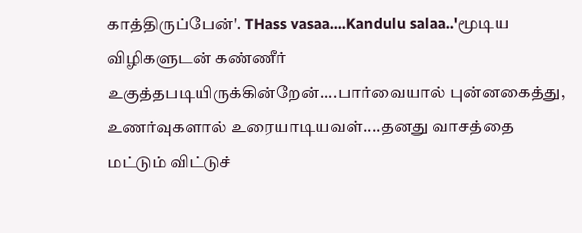காத்திருப்பேன்'. THass vasaa....Kandulu salaa..'மூடிய விழிகளுடன் கண்ணீர் உகுத்தபடியிருக்கின்றேன்....பார்வையால் புன்னகைத்து, உணர்வுகளால் உரையாடியவள்....தனது வாசத்தை மட்டும் விட்டுச்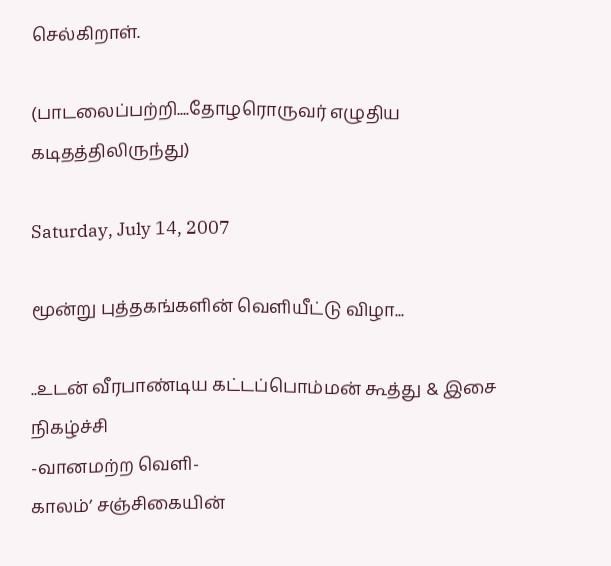செல்கிறாள்.

(பாடலைப்பற்றி....தோழரொருவர் எழுதிய கடிதத்திலிருந்து)

Saturday, July 14, 2007

மூன்று புத்தகங்களின் வெளியீட்டு விழா...

..உடன் வீரபாண்டிய கட்டப்பொம்மன் கூத்து & இசை நிகழ்ச்சி
-வானமற்ற வெளி-
காலம்’ சஞ்சிகையின்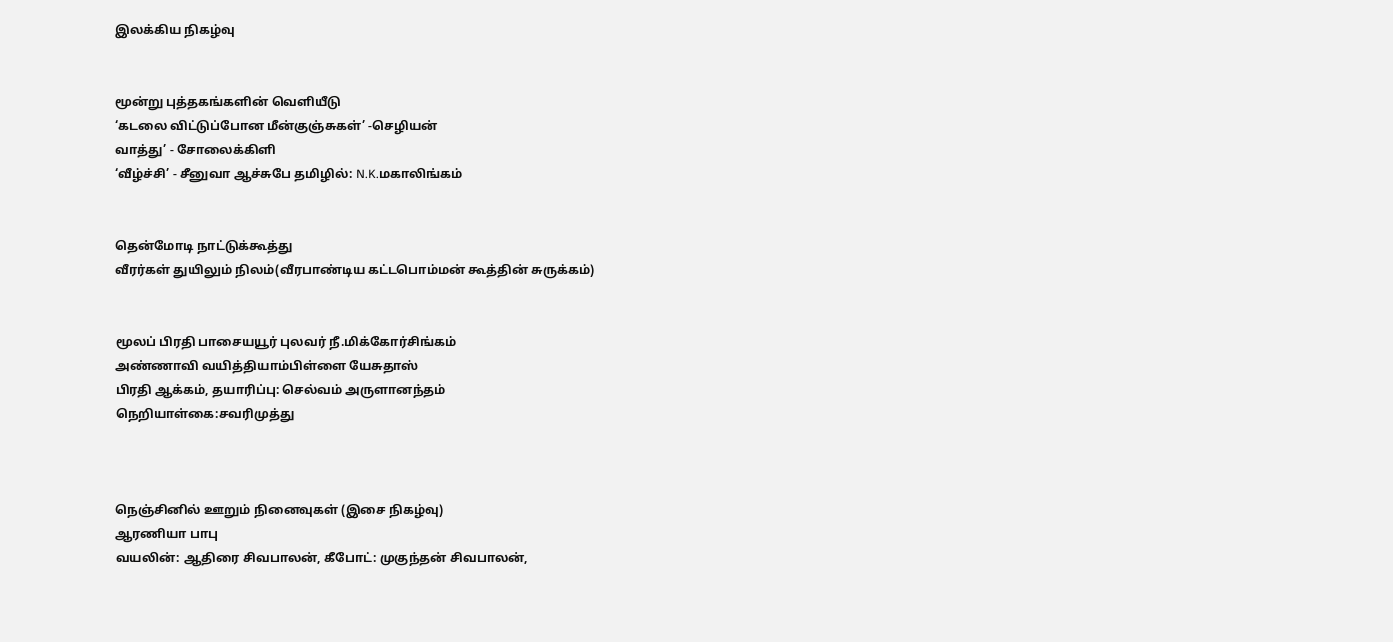இலக்கிய நிகழ்வு


மூன்று புத்தகங்களின் வெளியீடு
‘கடலை விட்டுப்போன மீன்குஞ்சுகள்’ -செழியன்
வாத்து’ - சோலைக்கிளி
‘வீழ்ச்சி’ - சீனுவா ஆச்சுபே தமிழில்: N.K.மகாலிங்கம்


தென்மோடி நாட்டுக்கூத்து
வீரர்கள் துயிலும் நிலம்(வீரபாண்டிய கட்டபொம்மன் கூத்தின் சுருக்கம்)


மூலப் பிரதி பாசையயூர் புலவர் நீ.மிக்கோர்சிங்கம்
அண்ணாவி வயித்தியாம்பிள்ளை யேசுதாஸ்
பிரதி ஆக்கம், தயாரிப்பு: செல்வம் அருளானந்தம்
நெறியாள்கை:சவரிமுத்து



நெஞ்சினில் ஊறும் நினைவுகள் (இசை நிகழ்வு)
ஆரணியா பாபு
வயலின்: ஆதிரை சிவபாலன், கீபோட்: முகுந்தன் சிவபாலன்,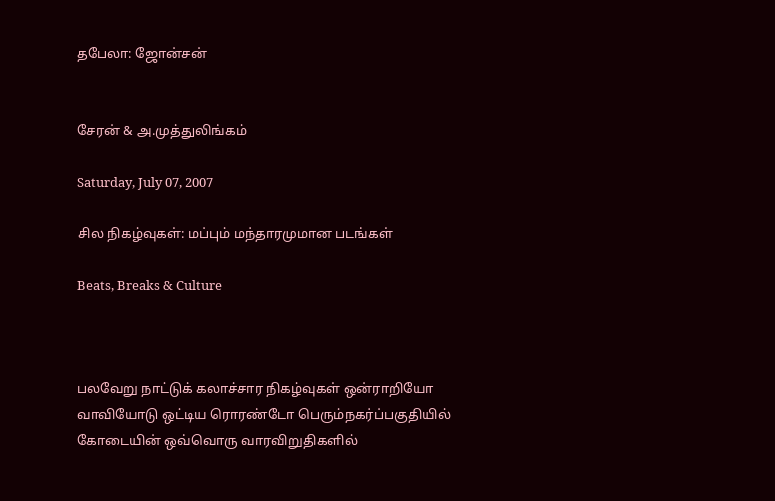தபேலா: ஜோன்சன்


சேரன் & அ.முத்துலிங்கம்

Saturday, July 07, 2007

சில நிகழ்வுகள்: மப்பும் மந்தாரமுமான படங்கள்

Beats, Breaks & Culture



பலவேறு நாட்டுக் கலாச்சார நிகழ்வுகள் ஒன்ராறியோ வாவியோடு ஒட்டிய ரொரண்டோ பெரும்நகர்ப்பகுதியில் கோடையின் ஒவ்வொரு வாரவிறுதிகளில்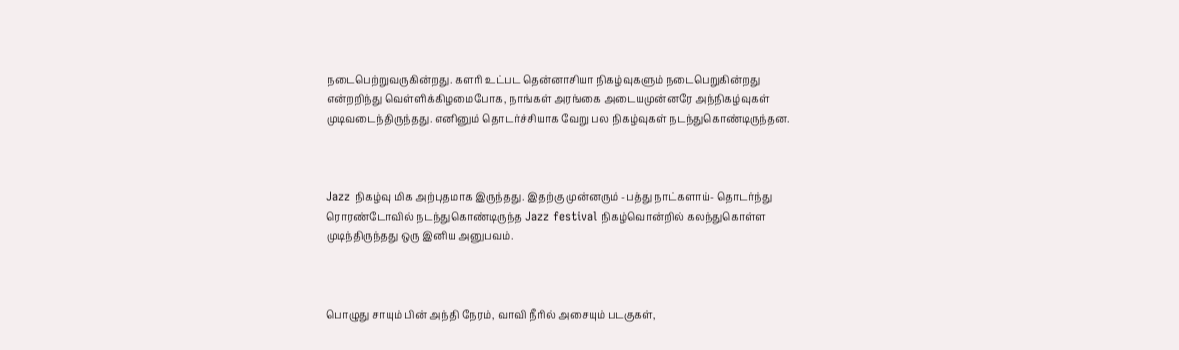நடைபெற்றுவருகின்றது. களரி உட்பட தென்னாசியா நிகழ்வுகளும் நடைபெறுகின்றது என்றறிந்து வெள்ளிக்கிழமைபோக, நாங்கள் அரங்கை அடையமுன்னரே அந்நிகழ்வுகள் முடிவடைந்திருந்தது. எனினும் தொடர்ச்சியாக வேறு பல நிகழ்வுகள் நடந்துகொண்டிருந்தன.



Jazz நிகழ்வு மிக அற்புதமாக இருந்தது. இதற்கு முன்னரும் -பத்து நாட்களாய்- தொடர்ந்து ரொரண்டோவில் நடந்துகொண்டிருந்த Jazz festival நிகழ்வொன்றில் கலந்துகொள்ள முடிந்திருந்தது ஒரு இனிய அனுபவம்.



பொழுது சாயும் பின் அந்தி நேரம், வாவி நீரில் அசையும் படகுகள்,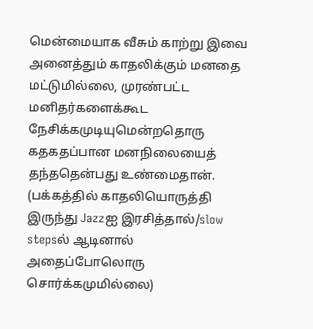மென்மையாக வீசும் காற்று இவை அனைத்தும் காதலிக்கும் மனதை மட்டுமில்லை, முரண்பட்ட மனிதர்களைக்கூட நேசிக்கமுடியுமென்றதொரு கதகதப்பான மனநிலையைத் தந்ததென்பது உண்மைதான். (பக்கத்தில் காதலியொருத்தி இருந்து Jazzஐ இரசித்தால்/slow stepsல் ஆடினால் அதைப்போலொரு சொர்க்கமுமில்லை)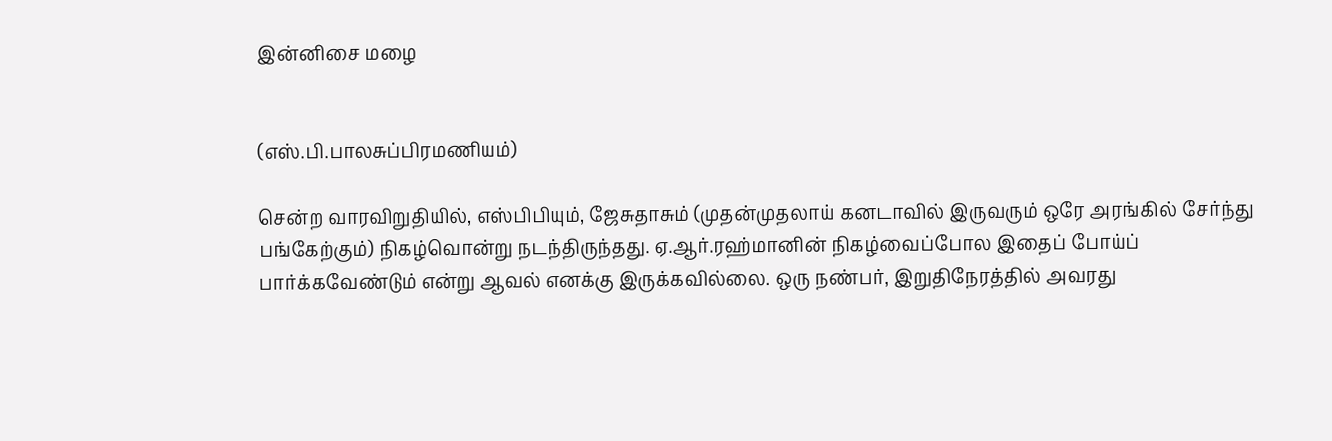இன்னிசை மழை


(எஸ்.பி.பாலசுப்பிரமணியம்)

சென்ற வாரவிறுதியில், எஸ்பிபியும், ஜேசுதாசும் (முதன்முதலாய் கனடாவில் இருவரும் ஒரே அரங்கில் சேர்ந்து பங்கேற்கும்) நிகழ்வொன்று நடந்திருந்தது. ஏ.ஆர்.ரஹ்மானின் நிகழ்வைப்போல இதைப் போய்ப் பார்க்கவேண்டும் என்று ஆவல் எனக்கு இருக்கவில்லை. ஒரு நண்பர், இறுதிநேரத்தில் அவரது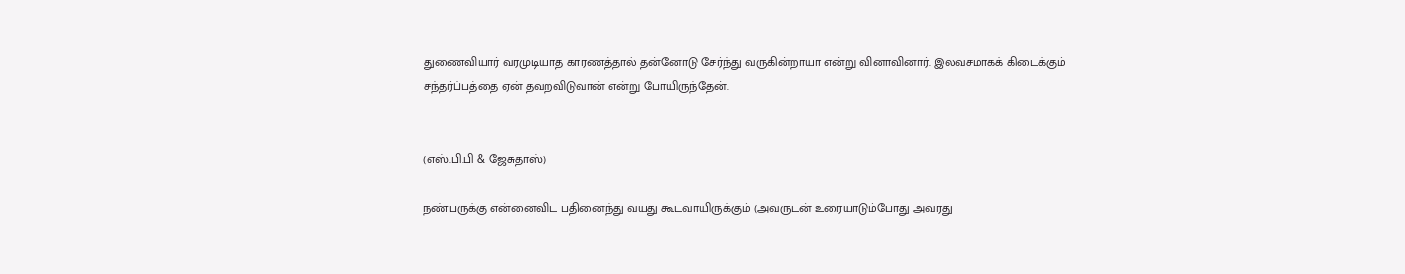துணைவியார் வரமுடியாத காரணத்தால் தன்னோடு சேர்ந்து வருகின்றாயா என்று வினாவினார். இலவசமாகக் கிடைக்கும் சந்தர்ப்பத்தை ஏன் தவறவிடுவான் என்று போயிருந்தேன்.


(எஸ்.பி.பி & ஜேசுதாஸ்)

நண்பருக்கு என்னைவிட பதினைந்து வயது கூடவாயிருக்கும் (அவருடன் உரையாடும்போது அவரது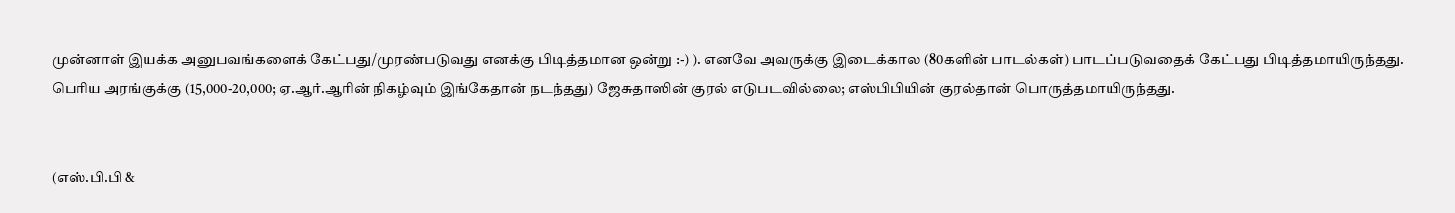முன்னாள் இயக்க அனுபவங்களைக் கேட்பது/முரண்படுவது எனக்கு பிடித்தமான ஒன்று :-) ). எனவே அவருக்கு இடைக்கால (80களின் பாடல்கள்) பாடப்படுவதைக் கேட்பது பிடித்தமாயிருந்தது. பெரிய அரங்குக்கு (15,000-20,000; ஏ.ஆர்.ஆரின் நிகழ்வும் இங்கேதான் நடந்தது) ஜேசுதாஸின் குரல் எடுபடவில்லை; எஸ்பிபியின் குரல்தான் பொருத்தமாயிருந்தது.


(எஸ்.பி.பி &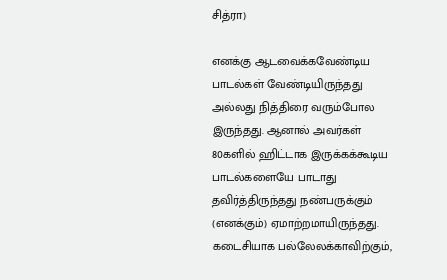சித்ரா)

எனக்கு ஆடவைக்கவேண்டிய பாடல்கள் வேண்டியிருந்தது அல்லது நித்திரை வரும்போல இருந்தது. ஆனால் அவர்கள் 80களில் ஹிட்டாக இருக்கக்கூடிய பாடல்களையே பாடாது தவிர்த்திருந்தது நண்பருக்கும் (எனக்கும்) ஏமாற்றமாயிருந்தது. கடைசியாக பல்லேலக்காவிற்கும்,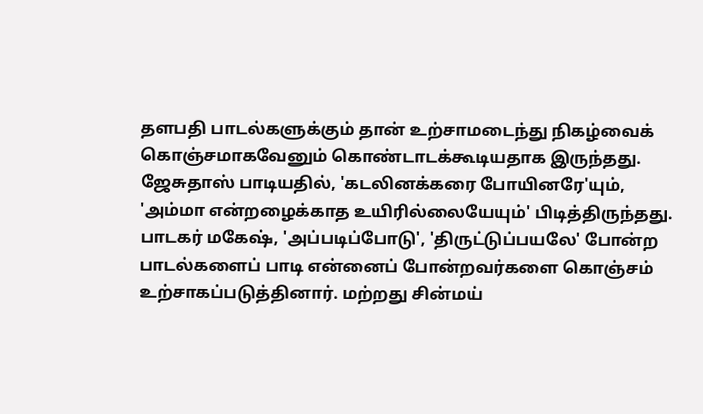தளபதி பாடல்களுக்கும் தான் உற்சாமடைந்து நிகழ்வைக் கொஞ்சமாகவேனும் கொண்டாடக்கூடியதாக இருந்தது. ஜேசுதாஸ் பாடியதில், 'கடலினக்கரை போயினரே'யும், 'அம்மா என்றழைக்காத உயிரில்லையேயும்' பிடித்திருந்தது. பாடகர் மகேஷ், 'அப்படிப்போடு', 'திருட்டுப்பயலே' போன்ற பாடல்களைப் பாடி என்னைப் போன்றவர்களை கொஞ்சம் உற்சாகப்படுத்தினார். மற்றது சின்மய்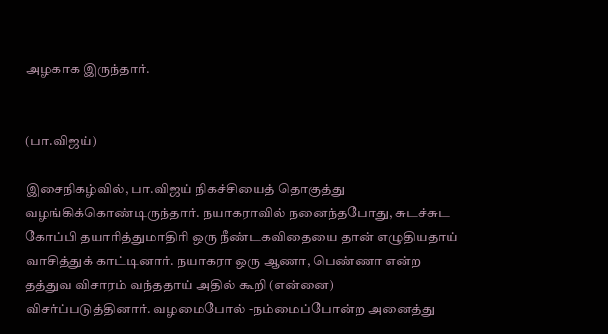அழகாக இருந்தார்.


(பா.விஜய்)

இசைநிகழ்வில், பா.விஜய் நிகச்சியைத் தொகுத்து வழங்கிக்கொண்டிருந்தார். நயாகராவில் நனைந்தபோது, சுடச்சுட கோப்பி தயாரித்துமாதிரி ஒரு நீண்டகவிதையை தான் எழுதியதாய் வாசித்துக் காட்டினார். நயாகரா ஒரு ஆணா, பெண்ணா என்ற தத்துவ விசாரம் வந்ததாய் அதில் கூறி (என்னை) விசர்ப்படுத்தினார். வழமைபோல் -நம்மைப்போன்ற அனைத்து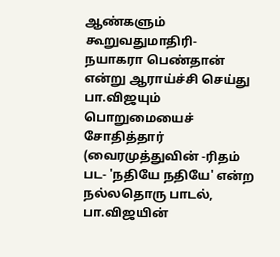ஆண்களும் கூறுவதுமாதிரி- நயாகரா பெண்தான் என்று ஆராய்ச்சி செய்து பா.விஜயும் பொறுமையைச் சோதித்தார் (வைரமுத்துவின் -ரிதம் பட- 'நதியே நதியே' என்ற நல்லதொரு பாடல், பா.விஜயின்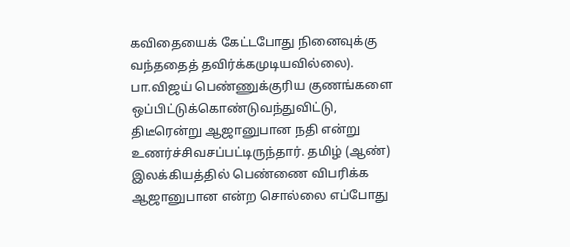கவிதையைக் கேட்டபோது நினைவுக்கு வந்ததைத் தவிர்க்கமுடியவில்லை). பா.விஜய் பெண்ணுக்குரிய குணங்களை ஒப்பிட்டுக்கொண்டுவந்துவிட்டு, திடீரென்று ஆஜானுபான நதி என்று உணர்ச்சிவசப்பட்டிருந்தார். தமிழ் (ஆண்) இலக்கியத்தில் பெண்ணை விபரிக்க ஆஜானுபான என்ற சொல்லை எப்போது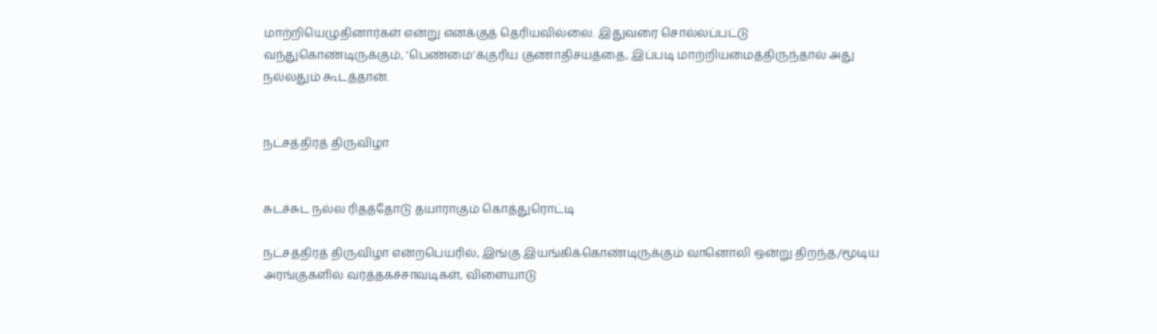மாற்றியெழுதினார்கள் என்று எனக்குத் தெரியவில்லை. இதுவரை சொல்லப்பட்டு வந்துகொண்டிருக்கும், 'பெண்மை'க்குரிய குணாதிசயத்தை, இப்படி மாற்றியமைத்திருந்தால் அது நல்லதும் கூடத்தான்.


நட்சத்திரத் திருவிழா


சுடச்சுட நல்ல ரிதத்தோடு தயாராகும் கொத்துரொட்டி

நட்சத்திரத் திருவிழா என்றபெயரில், இங்கு இயங்கிக்கொண்டிருக்கும் வானொலி ஒன்று திறந்த/மூடிய அரங்குகளில் வர்த்தகச்சாவடிகள், விளையாடு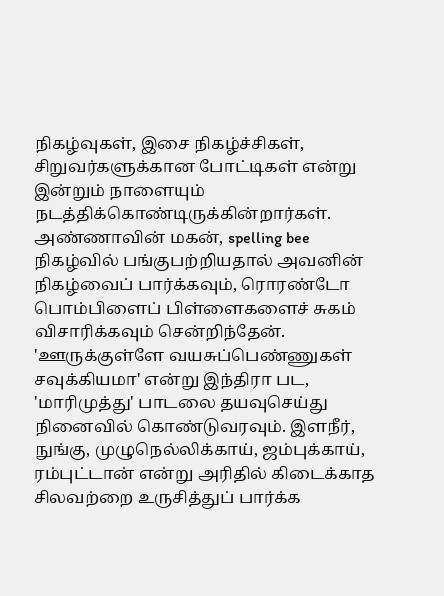நிகழ்வுகள், இசை நிகழ்ச்சிகள், சிறுவர்களுக்கான போட்டிகள் என்று இன்றும் நாளையும் நடத்திக்கொண்டிருக்கின்றார்கள். அண்ணாவின் மகன், spelling bee நிகழ்வில் பங்குபற்றியதால் அவனின் நிகழ்வைப் பார்க்கவும், ரொரண்டோ பொம்பிளைப் பிள்ளைகளைச் சுகம் விசாரிக்கவும் சென்றிந்தேன். 'ஊருக்குள்ளே வயசுப்பெண்ணுகள் சவுக்கியமா' என்று இந்திரா பட, 'மாரிமுத்து' பாடலை தயவுசெய்து நினைவில் கொண்டுவரவும். இளநீர், நுங்கு, முழுநெல்லிக்காய், ஜம்புக்காய், ரம்புட்டான் என்று அரிதில் கிடைக்காத சிலவற்றை உருசித்துப் பார்க்க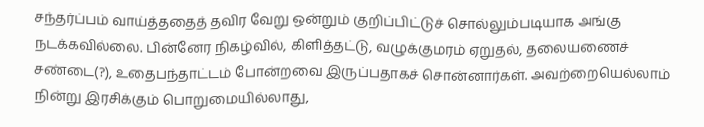சந்தர்ப்பம் வாய்த்ததைத் தவிர வேறு ஒன்றும் குறிப்பிட்டுச் சொல்லும்படியாக அங்கு நடக்கவில்லை. பின்னேர நிகழ்வில், கிளித்தட்டு, வழுக்குமரம் ஏறுதல், தலையணைச் சண்டை(?), உதைபந்தாட்டம் போன்றவை இருப்பதாகச் சொன்னார்கள். அவற்றையெல்லாம் நின்று இரசிக்கும் பொறுமையில்லாது,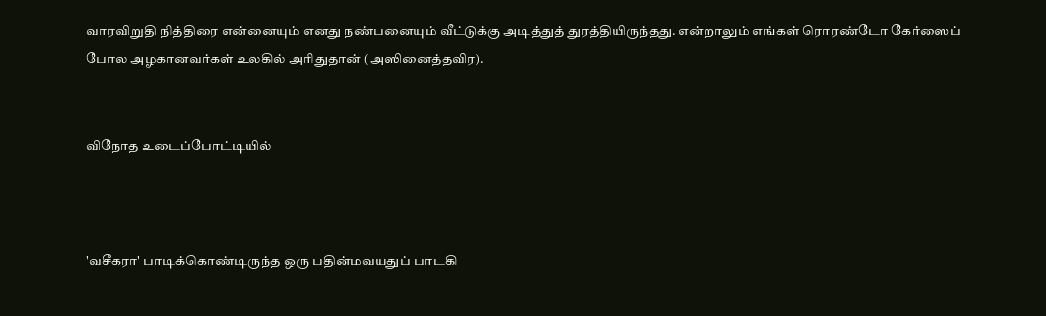வாரவிறுதி நித்திரை என்னையும் எனது நண்பனையும் வீட்டுக்கு அடித்துத் துரத்தியிருந்தது. என்றாலும் எங்கள் ரொரண்டோ கேர்ஸைப் போல அழகானவர்கள் உலகில் அரிதுதான் (அஸினைத்தவிர).


விநோத உடைப்போட்டியில்



'வசீகரா' பாடிக்கொண்டிருந்த ஒரு பதின்மவயதுப் பாடகி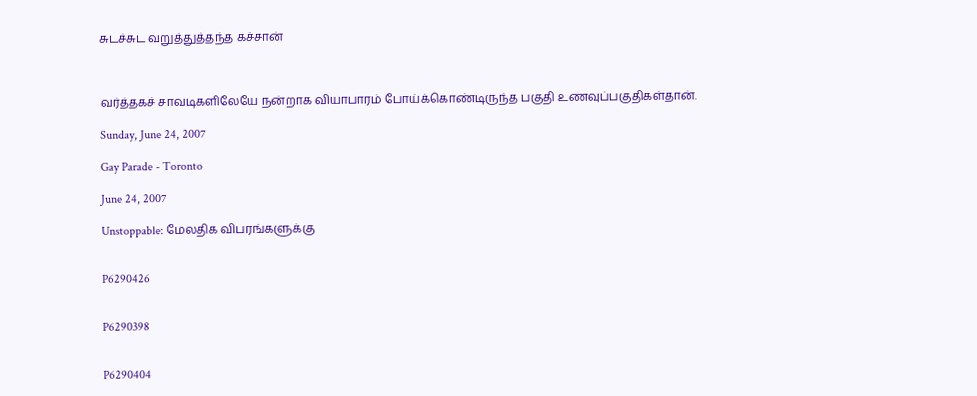சுடச்சுட வறுத்துத்தந்த கச்சான்



வர்த்தகச் சாவடிகளிலேயே நன்றாக வியாபாரம் போய்க்கொண்டிருந்த பகுதி உணவுப்பகுதிகள்தான்.

Sunday, June 24, 2007

Gay Parade - Toronto

June 24, 2007

Unstoppable: மேலதிக விபரங்களுக்கு


P6290426


P6290398


P6290404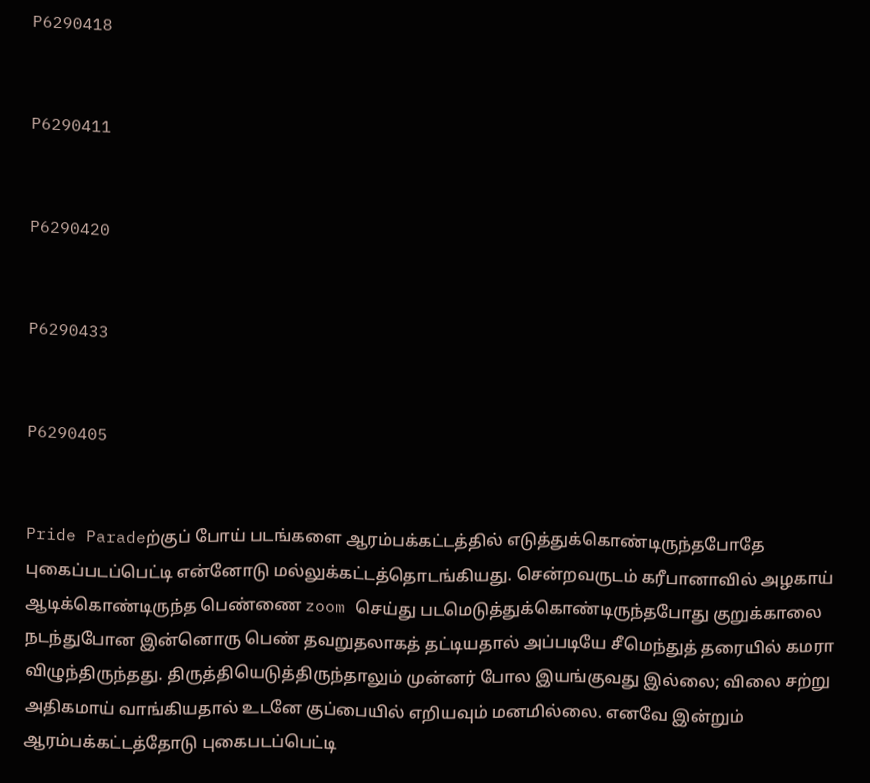P6290418


P6290411


P6290420


P6290433


P6290405


Pride Paradeற்குப் போய் படங்களை ஆரம்பக்கட்டத்தில் எடுத்துக்கொண்டிருந்தபோதே புகைப்படப்பெட்டி என்னோடு மல்லுக்கட்டத்தொடங்கியது. சென்றவருடம் கரீபானாவில் அழகாய் ஆடிக்கொண்டிருந்த பெண்ணை zoom செய்து படமெடுத்துக்கொண்டிருந்தபோது குறுக்காலை நடந்துபோன இன்னொரு பெண் தவறுதலாகத் தட்டியதால் அப்படியே சீமெந்துத் தரையில் கமரா விழுந்திருந்தது. திருத்தியெடுத்திருந்தாலும் முன்னர் போல இயங்குவது இல்லை; விலை சற்று அதிகமாய் வாங்கியதால் உடனே குப்பையில் எறியவும் மனமில்லை. எனவே இன்றும் ஆரம்பக்கட்டத்தோடு புகைபடப்பெட்டி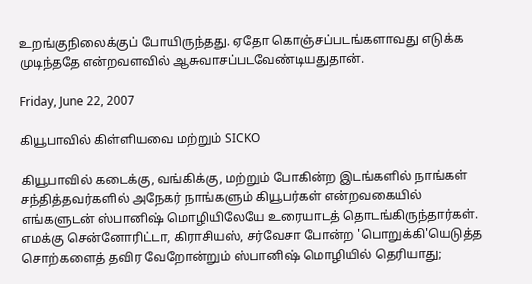உறங்குநிலைக்குப் போயிருந்தது. ஏதோ கொஞ்சப்படங்களாவது எடுக்க முடிந்ததே என்றவளவில் ஆசுவாசப்படவேண்டியதுதான்.

Friday, June 22, 2007

கியூபாவில் கிள்ளியவை மற்றும் SICKO

கியூபாவில் கடைக்கு, வங்கிக்கு, மற்றும் போகின்ற இடங்களில் நாங்கள் சந்தித்தவர்களில் அநேகர் நாங்களும் கியூபர்கள் என்றவகையில் எங்களுடன் ஸ்பானிஷ் மொழியிலேயே உரையாடத் தொடங்கிருந்தார்கள். எமக்கு சென்னோரிட்டா, கிராசியஸ், சர்வேசா போன்ற 'பொறுக்கி'யெடுத்த சொற்களைத் தவிர வேறோன்றும் ஸ்பானிஷ் மொழியில் தெரியாது;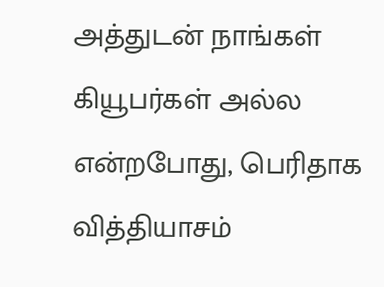அத்துடன் நாங்கள் கியூபர்கள் அல்ல என்றபோது, பெரிதாக வித்தியாசம்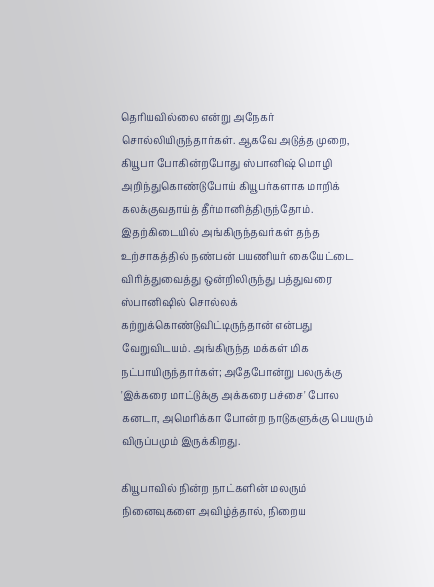தெரியவில்லை என்று அநேகர் சொல்லியிருந்தார்கள். ஆகவே அடுத்த முறை, கியூபா போகின்றபோது ஸ்பானிஷ் மொழி அறிந்துகொண்டுபோய் கியூபர்களாக மாறிக் கலக்குவதாய்த் தீர்மானித்திருந்தோம். இதற்கிடையில் அங்கிருந்தவர்கள் தந்த உற்சாகத்தில் நண்பன் பயணியர் கையேட்டை விரித்துவைத்து ஒன்றிலிருந்து பத்துவரை ஸ்பானிஷில் சொல்லக் கற்றுக்கொண்டுவிட்டிருந்தான் என்பது வேறுவிடயம். அங்கிருந்த மக்கள் மிக நட்பாயிருந்தார்கள்; அதேபோன்று பலருக்கு 'இக்கரை மாட்டுக்கு அக்கரை பச்சை' போல கனடா, அமெரிக்கா போன்ற நாடுகளுக்கு பெயரும் விருப்பமும் இருக்கிறது.

கியூபாவில் நின்ற நாட்களின் மலரும் நினைவுகளை அவிழ்த்தால், நிறைய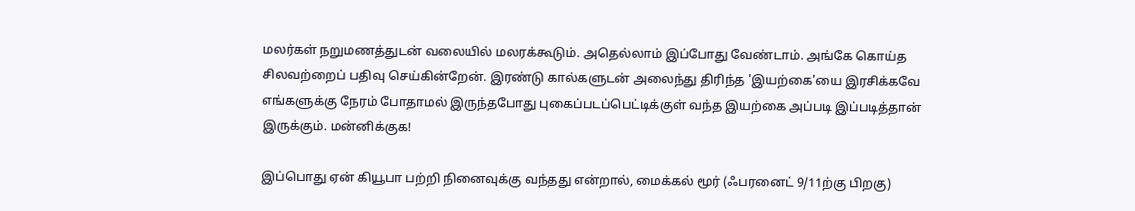மலர்கள் நறுமணத்துடன் வலையில் மலரக்கூடும். அதெல்லாம் இப்போது வேண்டாம். அங்கே கொய்த சிலவற்றைப் பதிவு செய்கின்றேன். இரண்டு கால்களுடன் அலைந்து திரிந்த 'இயற்கை'யை இரசிக்கவே எங்களுக்கு நேரம் போதாமல் இருந்தபோது புகைப்படப்பெட்டிக்குள் வந்த இயற்கை அப்படி இப்படித்தான் இருக்கும். மன்னிக்குக!

இப்பொது ஏன் கியூபா பற்றி நினைவுக்கு வந்தது என்றால், மைக்கல் மூர் (ஃபரனைட் 9/11ற்கு பிறகு)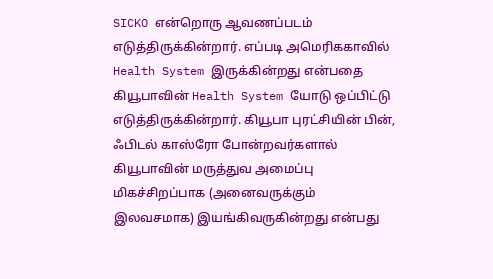SICKO என்றொரு ஆவணப்படம் எடுத்திருக்கின்றார். எப்படி அமெரிககாவில் Health System இருக்கின்றது என்பதை கியூபாவின் Health System யோடு ஒப்பிட்டு எடுத்திருக்கின்றார். கியூபா புரட்சியின் பின், ஃபிடல் காஸ்ரோ போன்றவர்களால் கியூபாவின் மருத்துவ அமைப்பு மிகச்சிறப்பாக (அனைவருக்கும் இலவசமாக) இயங்கிவருகின்றது என்பது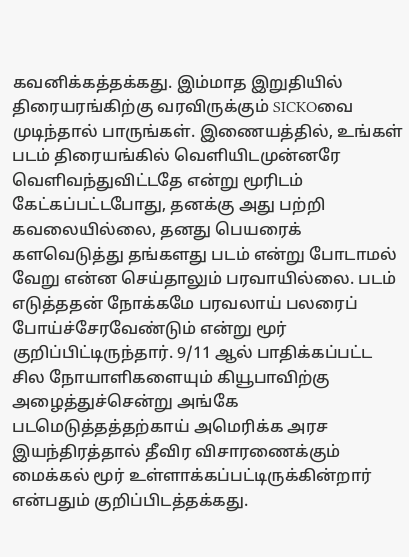கவனிக்கத்தக்கது. இம்மாத இறுதியில் திரையரங்கிற்கு வரவிருக்கும் SICKOவை முடிந்தால் பாருங்கள். இணையத்தில், உங்கள் படம் திரையங்கில் வெளியிடமுன்னரே வெளிவந்துவிட்டதே என்று மூரிடம் கேட்கப்பட்டபோது, தனக்கு அது பற்றி கவலையில்லை, தனது பெயரைக் களவெடுத்து தங்களது படம் என்று போடாமல் வேறு என்ன செய்தாலும் பரவாயில்லை. படம் எடுத்ததன் நோக்கமே பரவலாய் பலரைப் போய்ச்சேரவேண்டும் என்று மூர் குறிப்பிட்டிருந்தார். 9/11 ஆல் பாதிக்கப்பட்ட சில நோயாளிகளையும் கியூபாவிற்கு அழைத்துச்சென்று அங்கே படமெடுத்தத்தற்காய் அமெரிக்க அரச இயந்திரத்தால் தீவிர விசாரணைக்கும் மைக்கல் மூர் உள்ளாக்கப்பட்டிருக்கின்றார் என்பதும் குறிப்பிடத்தக்கது.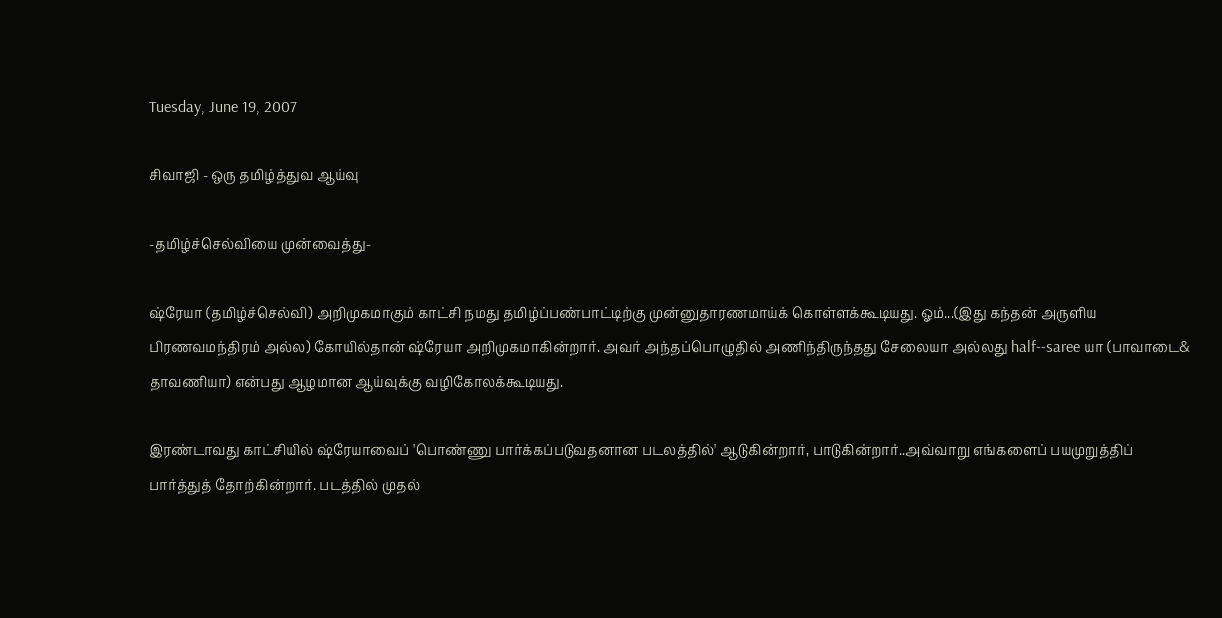Tuesday, June 19, 2007

சிவாஜி - ஒரு தமிழ்த்துவ ஆய்வு

-தமிழ்ச்செல்வியை முன்வைத்து-

ஷ்ரேயா (தமிழ்ச்செல்வி) அறிமுகமாகும் காட்சி நமது தமிழ்ப்பண்பாட்டிற்கு முன்னுதாரணமாய்க் கொள்ளக்கூடியது. ஓம்...(இது கந்தன் அருளிய பிரணவமந்திரம் அல்ல) கோயில்தான் ஷ்ரேயா அறிமுகமாகின்றார். அவர் அந்தப்பொழுதில் அணிந்திருந்தது சேலையா அல்லது half--saree யா (பாவாடை& தாவணியா) என்பது ஆழமான ஆய்வுக்கு வழிகோலக்கூடியது.

இரண்டாவது காட்சியில் ஷ்ரேயாவைப் 'பொண்ணு பார்க்கப்படுவதனான படலத்தில்' ஆடுகின்றார், பாடுகின்றார்..அவ்வாறு எங்களைப் பயமுறுத்திப் பார்த்துத் தோற்கின்றார். படத்தில் முதல்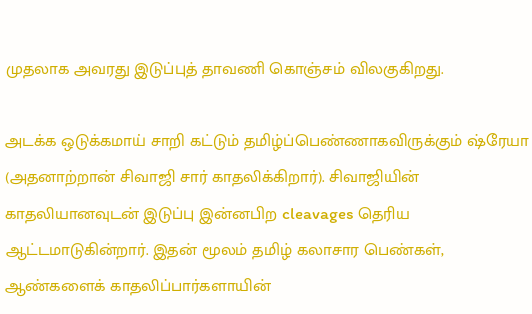முதலாக அவரது இடுப்புத் தாவணி கொஞ்சம் விலகுகிறது.

அடக்க ஒடுக்கமாய் சாறி கட்டும் தமிழ்ப்பெண்ணாகவிருக்கும் ஷ்ரேயா (அதனாற்றான் சிவாஜி சார் காதலிக்கிறார்). சிவாஜியின் காதலியானவுடன் இடுப்பு இன்னபிற cleavages தெரிய ஆட்டமாடுகின்றார். இதன் மூலம் தமிழ் கலாசார பெண்கள், ஆண்களைக் காதலிப்பார்களாயின்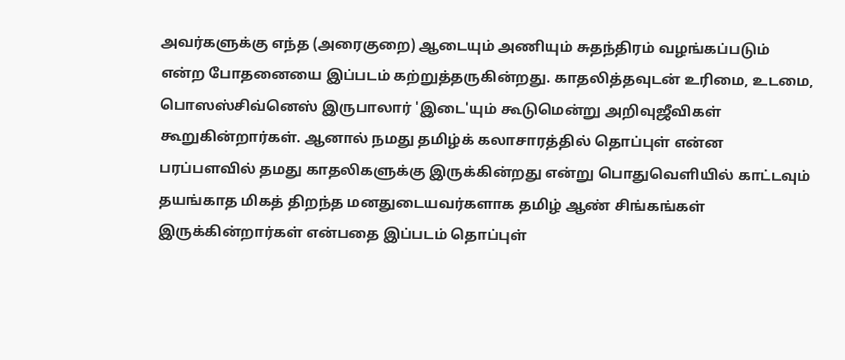அவர்களுக்கு எந்த (அரைகுறை) ஆடையும் அணியும் சுதந்திரம் வழங்கப்படும் என்ற போதனையை இப்படம் கற்றுத்தருகின்றது. காதலித்தவுடன் உரிமை, உடமை, பொஸஸ்சிவ்னெஸ் இருபாலார் 'இடை'யும் கூடுமென்று அறிவுஜீவிகள் கூறுகின்றார்கள். ஆனால் நமது தமிழ்க் கலாசாரத்தில் தொப்புள் என்ன பரப்பளவில் தமது காதலிகளுக்கு இருக்கின்றது என்று பொதுவெளியில் காட்டவும் தயங்காத மிகத் திறந்த மனதுடையவர்களாக தமிழ் ஆண் சிங்கங்கள் இருக்கின்றார்கள் என்பதை இப்படம் தொப்புள்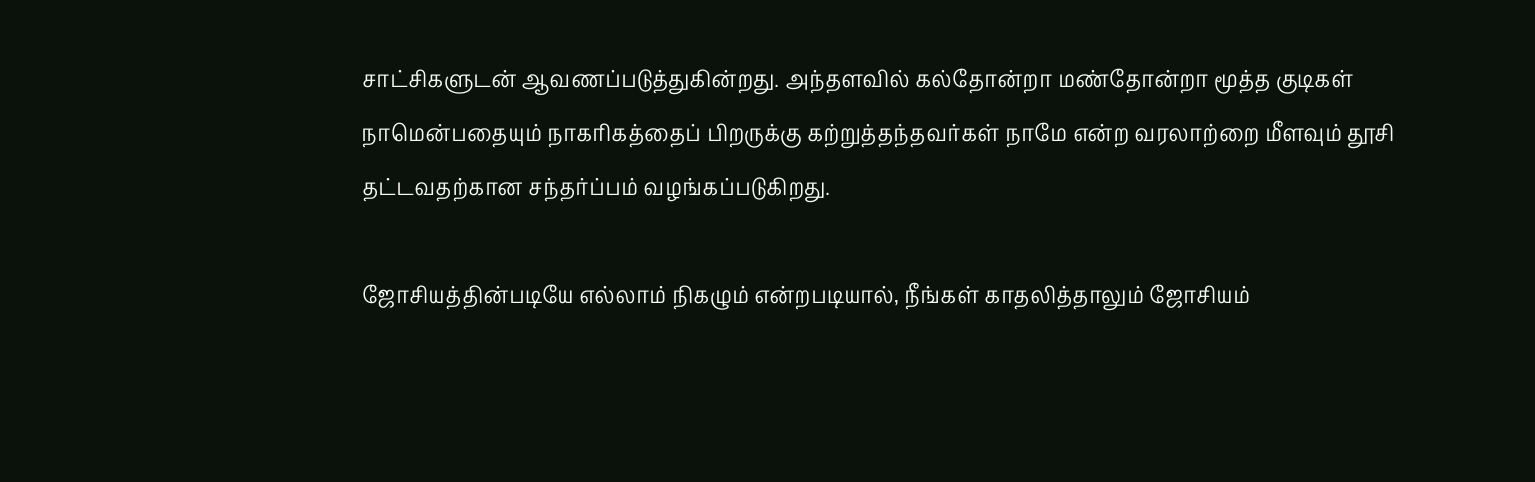சாட்சிகளுடன் ஆவணப்படுத்துகின்றது. அந்தளவில் கல்தோன்றா மண்தோன்றா மூத்த குடிகள் நாமென்பதையும் நாகரிகத்தைப் பிறருக்கு கற்றுத்தந்தவர்கள் நாமே என்ற வரலாற்றை மீளவும் தூசி தட்டவதற்கான சந்தர்ப்பம் வழங்கப்படுகிறது.

ஜோசியத்தின்படியே எல்லாம் நிகழும் என்றபடியால், நீங்கள் காதலித்தாலும் ஜோசியம்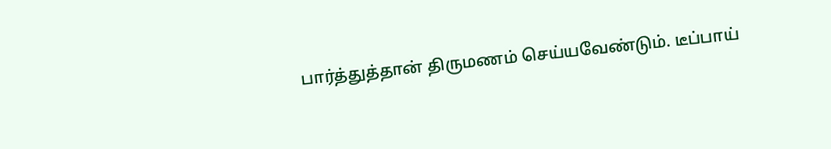பார்த்துத்தான் திருமணம் செய்யவேண்டும். டீப்பாய்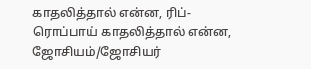காதலித்தால் என்ன, ரிப்-ரொப்பாய் காதலித்தால் என்ன, ஜோசியம்/ஜோசியர்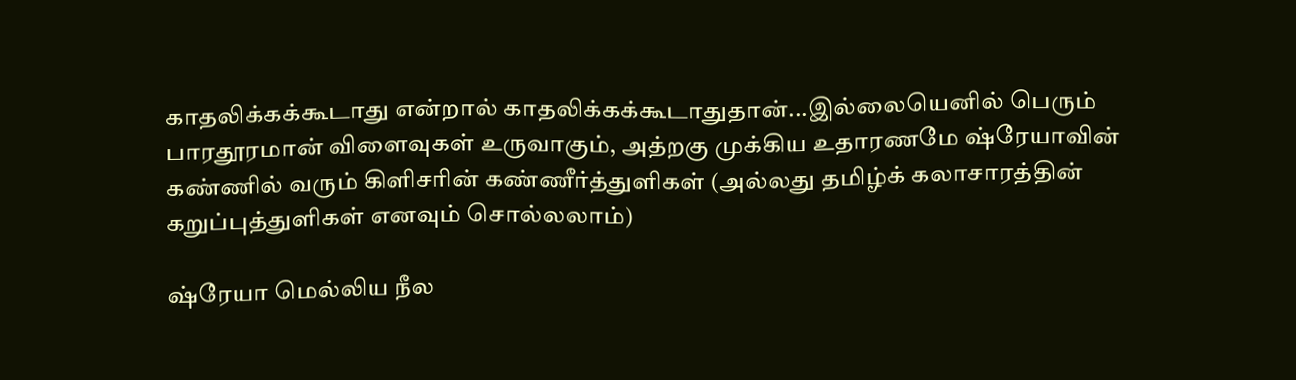காதலிக்கக்கூடாது என்றால் காதலிக்கக்கூடாதுதான்...இல்லையெனில் பெரும் பாரதூரமான் விளைவுகள் உருவாகும், அத்றகு முக்கிய உதாரணமே ஷ்ரேயாவின் கண்ணில் வரும் கிளிசரின் கண்ணீர்த்துளிகள் (அல்லது தமிழ்க் கலாசாரத்தின் கறுப்புத்துளிகள் எனவும் சொல்லலாம்)

ஷ்ரேயா மெல்லிய நீல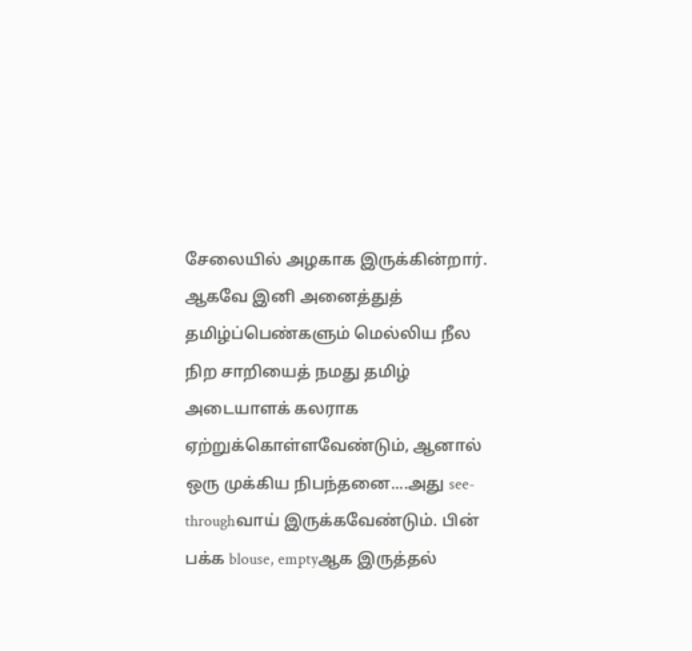சேலையில் அழகாக இருக்கின்றார். ஆகவே இனி அனைத்துத் தமிழ்ப்பெண்களும் மெல்லிய நீல நிற சாறியைத் நமது தமிழ் அடையாளக் கலராக ஏற்றுக்கொள்ளவேண்டும், ஆனால் ஒரு முக்கிய நிபந்தனை....அது see-throughவாய் இருக்கவேண்டும். பின் பக்க blouse, emptyஆக இருத்தல்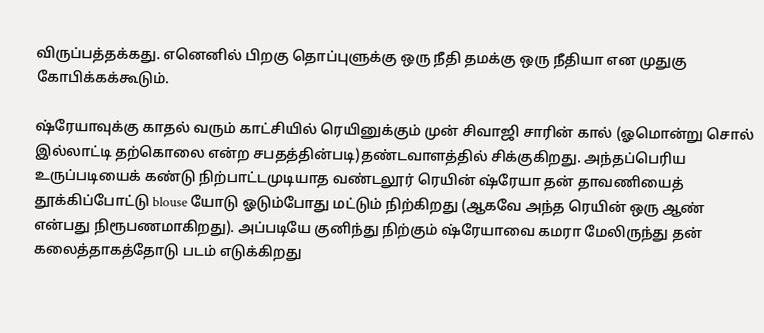விருப்பத்தக்கது. எனெனில் பிறகு தொப்புளுக்கு ஒரு நீதி தமக்கு ஒரு நீதியா என முதுகு கோபிக்கக்கூடும்.

ஷ்ரேயாவுக்கு காதல் வரும் காட்சியில் ரெயினுக்கும் முன் சிவாஜி சாரின் கால் (ஓமொன்று சொல் இல்லாட்டி தற்கொலை என்ற சபதத்தின்படி)தண்டவாளத்தில் சிக்குகிறது. அந்தப்பெரிய உருப்படியைக் கண்டு நிற்பாட்டமுடியாத வண்டலூர் ரெயின் ஷ்ரேயா தன் தாவணியைத் தூக்கிப்போட்டு blouse யோடு ஓடும்போது மட்டும் நிற்கிறது (ஆகவே அந்த ரெயின் ஒரு ஆண் என்பது நிரூபணமாகிறது). அப்படியே குனிந்து நிற்கும் ஷ்ரேயாவை கமரா மேலிருந்து தன் கலைத்தாகத்தோடு படம் எடுக்கிறது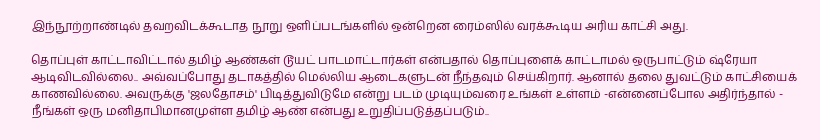இந்நூற்றாண்டில் தவறவிடக்கூடாத நூறு ஒளிப்படங்களில் ஒன்றென ரைம்ஸில் வரக்கூடிய அரிய காட்சி அது.

தொப்புள் காட்டாவிட்டால் தமிழ் ஆண்கள் டூயட் பாடமாட்டார்கள் என்பதால் தொப்புளைக் காட்டாமல் ஒருபாட்டும் ஷ்ரேயா ஆடிவிடவில்லை.. அவ்வப்போது தடாகத்தில் மெல்லிய ஆடைகளுடன் நீந்தவும் செய்கிறார். ஆனால் தலை துவட்டும் காட்சியைக் காணவில்லை. அவருக்கு 'ஜலதோசம்' பிடித்துவிடுமே என்று படம் முடியும்வரை உங்கள் உள்ளம் -என்னைப்போல அதிர்ந்தால் - நீங்கள் ஒரு மனிதாபிமானமுள்ள தமிழ் ஆண் என்பது உறுதிப்படுத்தப்படும்..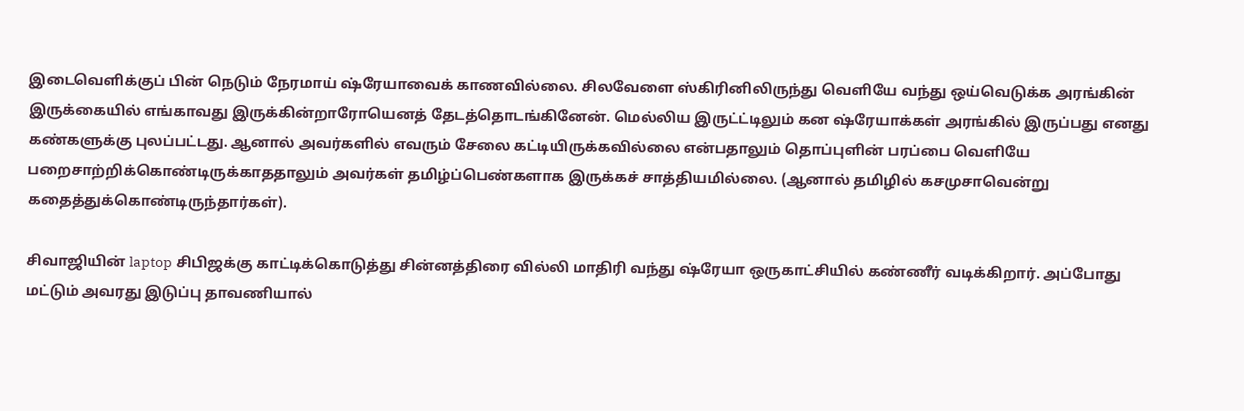இடைவெளிக்குப் பின் நெடும் நேரமாய் ஷ்ரேயாவைக் காணவில்லை. சிலவேளை ஸ்கிரினிலிருந்து வெளியே வந்து ஒய்வெடுக்க அரங்கின் இருக்கையில் எங்காவது இருக்கின்றாரோயெனத் தேடத்தொடங்கினேன். மெல்லிய இருட்ட்டிலும் கன ஷ்ரேயாக்கள் அரங்கில் இருப்பது எனது கண்களுக்கு புலப்பட்டது. ஆனால் அவர்களில் எவரும் சேலை கட்டியிருக்கவில்லை என்பதாலும் தொப்புளின் பரப்பை வெளியே பறைசாற்றிக்கொண்டிருக்காததாலும் அவர்கள் தமிழ்ப்பெண்களாக இருக்கச் சாத்தியமில்லை. (ஆனால் தமிழில் கசமுசாவென்று கதைத்துக்கொண்டிருந்தார்கள்).

சிவாஜியின் laptop சிபிஜக்கு காட்டிக்கொடுத்து சின்னத்திரை வில்லி மாதிரி வந்து ஷ்ரேயா ஒருகாட்சியில் கண்ணீர் வடிக்கிறார். அப்போது மட்டும் அவரது இடுப்பு தாவணியால்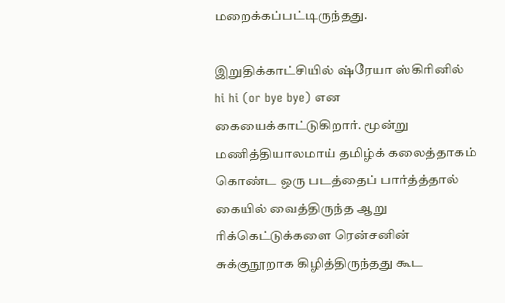மறைக்கப்பட்டிருந்தது.

இறுதிக்காட்சியில் ஷ்ரேயா ஸ்கிரினில் hi hi (or bye bye) என கையைக்காட்டுகிறார். மூன்று மணித்தியாலமாய் தமிழ்க் கலைத்தாகம் கொண்ட ஒரு படத்தைப் பார்த்த்தால் கையில் வைத்திருந்த ஆறு ரிக்கெட்டுக்களை ரென்சனின் சுக்குநூறாக கிழித்திருந்தது கூட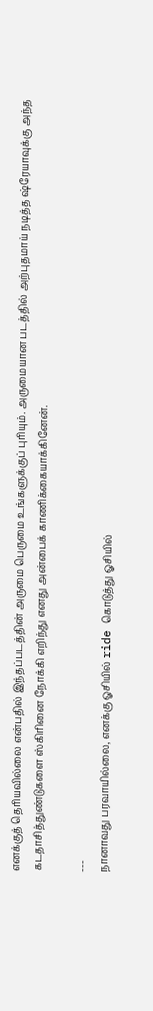எனக்குத் தெரியவில்லை என்பதில் இந்தப்படத்தின் அருமை பெருமை உங்களுக்குப் புரியும். அருமையான படத்தில் அற்புதமாய் நடித்த ஷ்ரேயாவுக்கு அந்த கடதாசித்துண்டுகளை ஸ்கிரினை நோக்கி எறிந்து எனது அன்பைக் காணிக்கையாக்கினேன்.

---
நானாவது பரவாயில்லை, எனக்கு ஓசியில் ride கொடுத்து ஓசியில்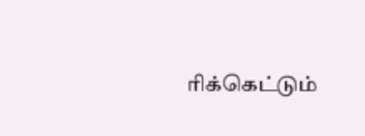ரிக்கெட்டும்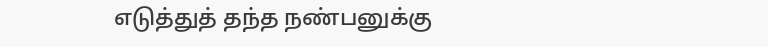எடுத்துத் தந்த நண்பனுக்கு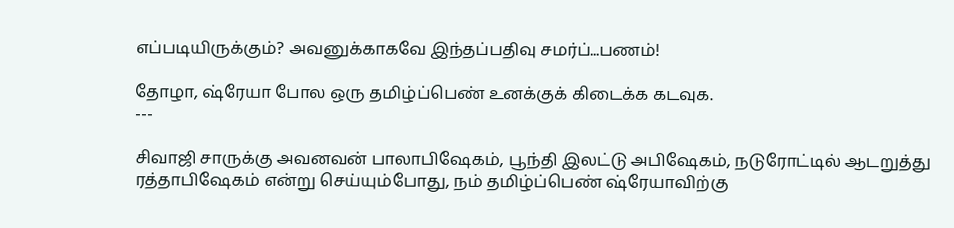எப்படியிருக்கும்? அவனுக்காகவே இந்தப்பதிவு சமர்ப்...பணம்!

தோழா, ஷ்ரேயா போல ஒரு தமிழ்ப்பெண் உனக்குக் கிடைக்க கடவுக.
---

சிவாஜி சாருக்கு அவனவன் பாலாபிஷேகம், பூந்தி இலட்டு அபிஷேகம், நடுரோட்டில் ஆடறுத்து ரத்தாபிஷேகம் என்று செய்யும்போது, நம் தமிழ்ப்பெண் ஷ்ரேயாவிற்கு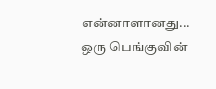என்னாளானது... ஒரு பெங்குவின்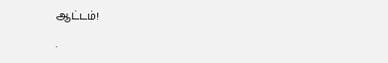ஆட்டம்!

.